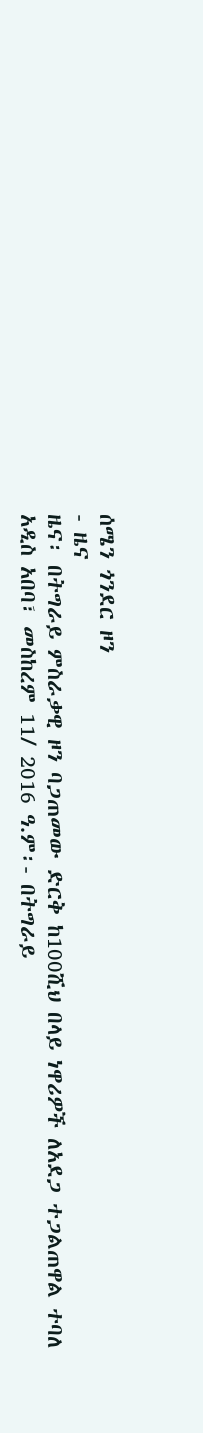ሰሜን ጎንደር ዞን
- ዜና
ዜና፡ በትግራይ ምስራቃዊ ዞን ባጋጠመው ድርቅ ከ100ሺህ በላይ ነዋሪዎች ለአደጋ ተጋልጠዋል ተባለ
አዲስ አበባ፣ መስከረም 11/ 2016 ዓ.ም፡- በትግራይ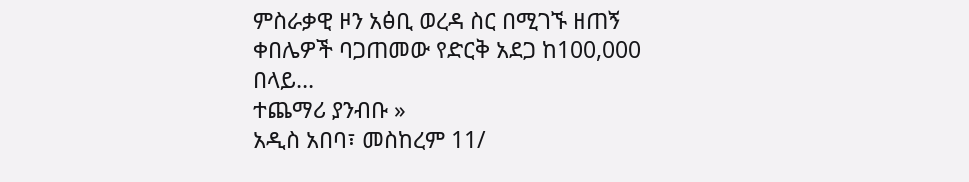ምስራቃዊ ዞን አፅቢ ወረዳ ስር በሚገኙ ዘጠኝ ቀበሌዎች ባጋጠመው የድርቅ አደጋ ከ100,000 በላይ…
ተጨማሪ ያንብቡ »
አዲስ አበባ፣ መስከረም 11/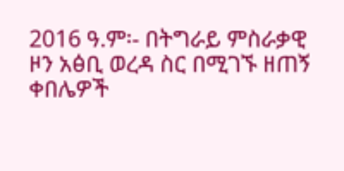2016 ዓ.ም፡- በትግራይ ምስራቃዊ ዞን አፅቢ ወረዳ ስር በሚገኙ ዘጠኝ ቀበሌዎች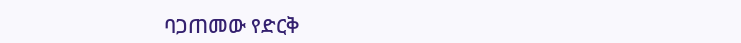ባጋጠመው የድርቅ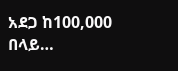አደጋ ከ100,000 በላይ…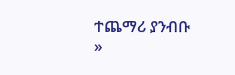ተጨማሪ ያንብቡ »